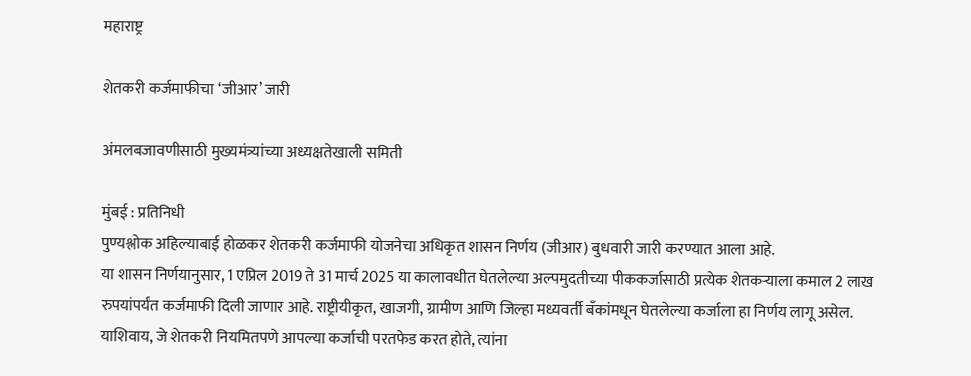महाराष्ट्र

शेतकरी कर्जमाफीचा ‘जीआर’ जारी

अंमलबजावणीसाठी मुख्यमंत्र्यांच्या अध्यक्षतेखाली समिती

मुंबई : प्रतिनिधी
पुण्यश्लोक अहिल्याबाई होळकर शेतकरी कर्जमाफी योजनेचा अधिकृत शासन निर्णय (जीआर) बुधवारी जारी करण्यात आला आहे.
या शासन निर्णयानुसार, 1 एप्रिल 2019 ते 31 मार्च 2025 या कालावधीत घेतलेल्या अल्पमुदतीच्या पीककर्जासाठी प्रत्येक शेतकर्‍याला कमाल 2 लाख रुपयांपर्यंत कर्जमाफी दिली जाणार आहे. राष्ट्रीयीकृत, खाजगी, ग्रामीण आणि जिल्हा मध्यवर्ती बँकांमधून घेतलेल्या कर्जाला हा निर्णय लागू असेल. याशिवाय, जे शेतकरी नियमितपणे आपल्या कर्जाची परतफेड करत होते, त्यांना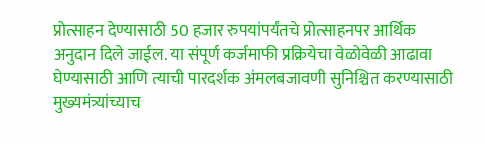प्रोत्साहन देण्यासाठी 50 हजार रुपयांपर्यंतचे प्रोत्साहनपर आर्थिक अनुदान दिले जाईल. या संपूर्ण कर्जमाफी प्रक्रियेचा वेळोवेळी आढावा घेण्यासाठी आणि त्याची पारदर्शक अंमलबजावणी सुनिश्चित करण्यासाठी मुख्यमंत्र्यांच्याच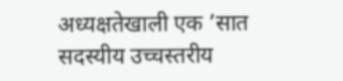अध्यक्षतेखाली एक ’सात सदस्यीय उच्चस्तरीय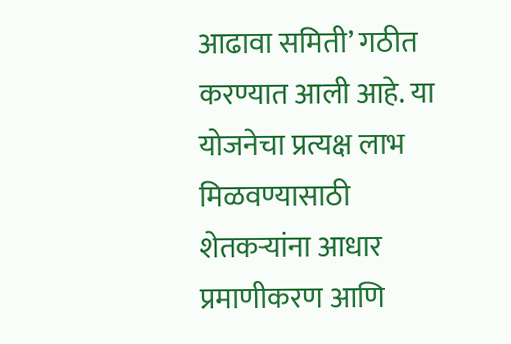आढावा समिती’ गठीत करण्यात आली आहे. या योजनेचा प्रत्यक्ष लाभ मिळवण्यासाठी शेतकर्‍यांना आधार प्रमाणीकरण आणि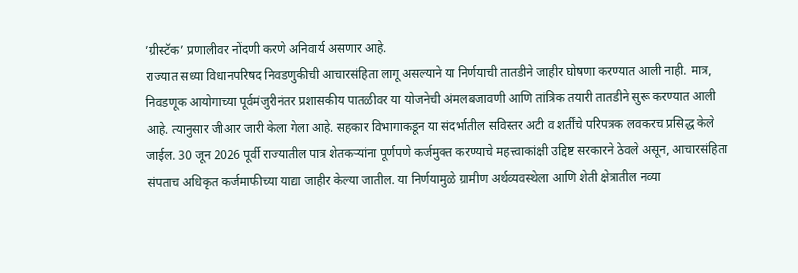’ग्रीस्टॅक’ प्रणालीवर नोंदणी करणे अनिवार्य असणार आहे.
राज्यात सध्या विधानपरिषद निवडणुकीची आचारसंहिता लागू असल्याने या निर्णयाची तातडीने जाहीर घोषणा करण्यात आली नाही. मात्र, निवडणूक आयोगाच्या पूर्वमंजुरीनंतर प्रशासकीय पातळीवर या योजनेची अंमलबजावणी आणि तांत्रिक तयारी तातडीने सुरू करण्यात आली आहे. त्यानुसार जीआर जारी केला गेला आहे. सहकार विभागाकडून या संदर्भातील सविस्तर अटी व शर्तींचे परिपत्रक लवकरच प्रसिद्ध केले जाईल. 30 जून 2026 पूर्वी राज्यातील पात्र शेतकर्‍यांना पूर्णपणे कर्जमुक्त करण्याचे महत्त्वाकांक्षी उद्दिष्ट सरकारने ठेवले असून, आचारसंहिता संपताच अधिकृत कर्जमाफीच्या याद्या जाहीर केल्या जातील. या निर्णयामुळे ग्रामीण अर्थव्यवस्थेला आणि शेती क्षेत्रातील नव्या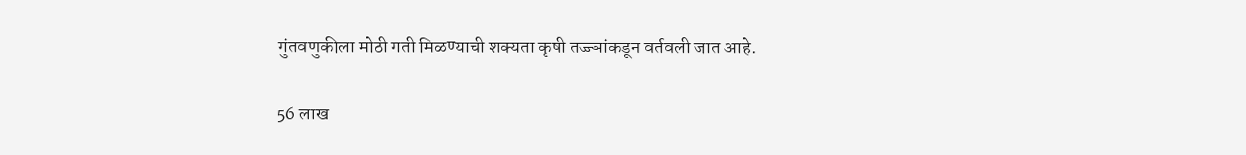गुंतवणुकीला मोठी गती मिळण्याची शक्यता कृषी तज्ज्ञांकडून वर्तवली जात आहे.

56 लाख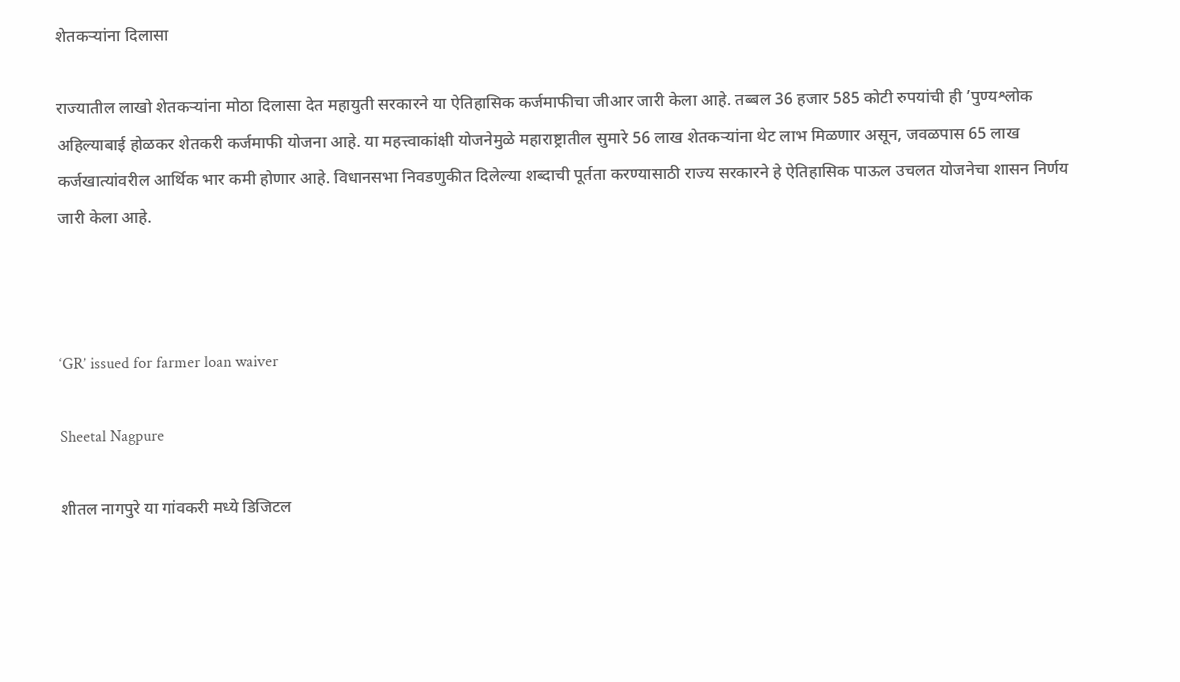शेतकर्‍यांना दिलासा

राज्यातील लाखो शेतकर्‍यांना मोठा दिलासा देत महायुती सरकारने या ऐतिहासिक कर्जमाफीचा जीआर जारी केला आहे. तब्बल 36 हजार 585 कोटी रुपयांची ही ’पुण्यश्लोक अहिल्याबाई होळकर शेतकरी कर्जमाफी योजना आहे. या महत्त्वाकांक्षी योजनेमुळे महाराष्ट्रातील सुमारे 56 लाख शेतकर्‍यांना थेट लाभ मिळणार असून, जवळपास 65 लाख कर्जखात्यांवरील आर्थिक भार कमी होणार आहे. विधानसभा निवडणुकीत दिलेल्या शब्दाची पूर्तता करण्यासाठी राज्य सरकारने हे ऐतिहासिक पाऊल उचलत योजनेचा शासन निर्णय जारी केला आहे.



‘GR’ issued for farmer loan waiver

Sheetal Nagpure

शीतल नागपुरे या गांवकरी मध्ये डिजिटल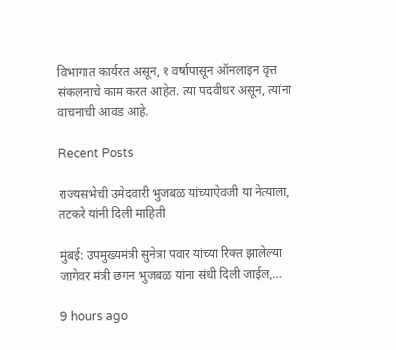विभागात कार्यरत असून, १ वर्षापासून ऑनलाइन वृत्त संकलनाचे काम करत आहेत. त्या पदवीधर असून, त्यांना वाचनाची आवड आहे.

Recent Posts

राज्यसभेची उमेदवारी भुजबळ यांच्याऐवजी या नेत्याला, तटकरे यांनी दिली माहिती

मुंबई: उपमुख्यमंत्री सुनेत्रा पवार यांच्या रिक्त झालेल्या जागेवर मंत्री छगन भुजबळ यांना संधी दिली जाईल,…

9 hours ago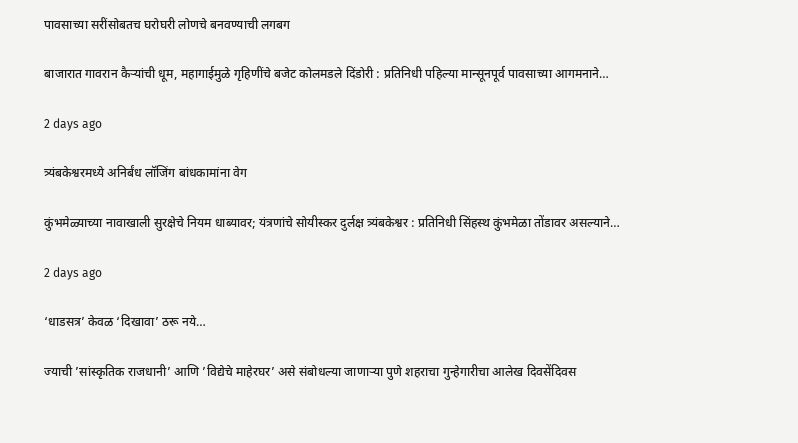पावसाच्या सरींसोबतच घरोघरी लोणचे बनवण्याची लगबग

बाजारात गावरान कैर्‍यांची धूम, महागाईमुळे गृहिणींचे बजेट कोलमडले दिंडोरी : प्रतिनिधी पहिल्या मान्सूनपूर्व पावसाच्या आगमनाने…

2 days ago

त्र्यंबकेश्वरमध्ये अनिर्बंध लॉजिंग बांधकामांना वेग

कुंभमेळ्याच्या नावाखाली सुरक्षेचे नियम धाब्यावर; यंत्रणांचे सोयीस्कर दुर्लक्ष त्र्यंबकेश्वर : प्रतिनिधी सिंहस्थ कुंभमेळा तोंडावर असल्याने…

2 days ago

‘धाडसत्र’ केवळ ‘दिखावा’ ठरू नये…

ज्याची ’सांस्कृतिक राजधानी’ आणि ’विद्येचे माहेरघर’ असे संबोधल्या जाणार्‍या पुणे शहराचा गुन्हेगारीचा आलेख दिवसेंदिवस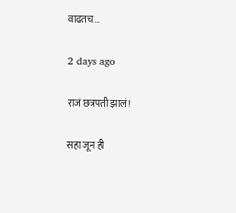वाढतच…

2 days ago

राजं छत्रपती झालं!

सहा जून ही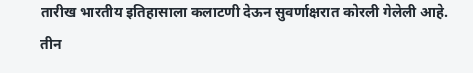तारीख भारतीय इतिहासाला कलाटणी देऊन सुवर्णाक्षरात कोरली गेलेली आहे. तीन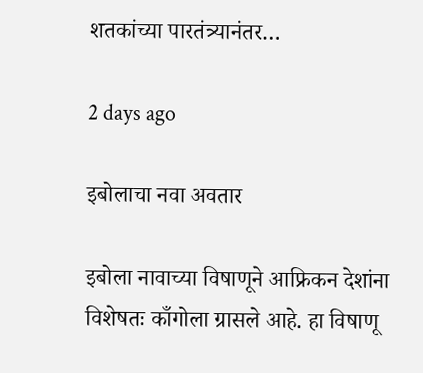शतकांच्या पारतंत्र्यानंतर…

2 days ago

इबोलाचा नवा अवतार

इबोला नावाच्या विषाणूने आफ्रिकन देशांना विशेषतः काँगोला ग्रासले आहे. हा विषाणू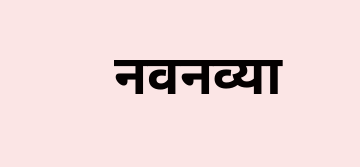नवनव्या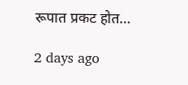रूपात प्रकट होत…

2 days ago